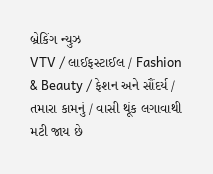બ્રેકિંગ ન્યુઝ
VTV / લાઈફસ્ટાઈલ / Fashion & Beauty / ફેશન અને સૌંદર્ય / તમારા કામનું / વાસી થૂંક લગાવાથી મટી જાય છે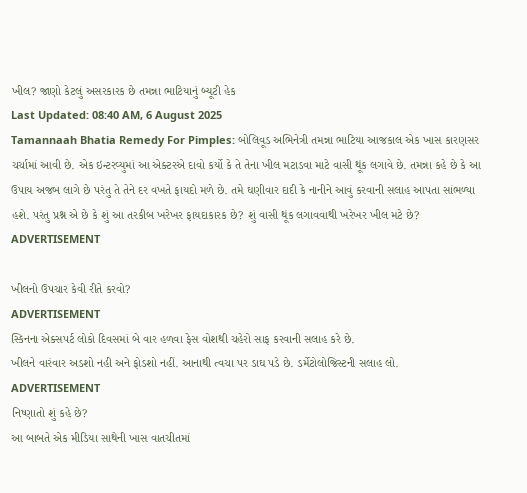ખીલ? જાણો કેટલું અસરકારક છે તમન્ના ભાટિયાનું બ્યૂટી હેક
Last Updated: 08:40 AM, 6 August 2025
Tamannaah Bhatia Remedy For Pimples: બોલિવૂડ અભિનેત્રી તમન્ના ભાટિયા આજકાલ એક ખાસ કારણસર ચર્ચામાં આવી છે. એક ઇન્ટરવ્યુમાં આ એક્ટરએ દાવો કર્યો કે તે તેના ખીલ મટાડવા માટે વાસી થૂંક લગાવે છે. તમન્ના કહે છે કે આ ઉપાય અજબ લાગે છે પરંતુ તે તેને દર વખતે ફાયદો મળે છે. તમે ઘણીવાર દાદી કે નાનીને આવું કરવાની સલાહ આપતા સાંભળ્યા હશે. પરંતુ પ્રશ્ન એ છે કે શું આ તરકીબ ખરેખર ફાયદાકારક છે? શું વાસી થૂંક લગાવવાથી ખરેખર ખીલ મટે છે?
ADVERTISEMENT

ખીલનો ઉપચાર કેવી રીતે કરવો?
ADVERTISEMENT
સ્કિનના એક્સપર્ટ લોકો દિવસમાં બે વાર હળવા ફેસ વોશથી ચહેરો સાફ કરવાની સલાહ કરે છે.
ખીલને વારંવાર અડશો નહી અને ફોડશો નહીં. આનાથી ત્વચા પર ડાઘ પડે છે. ડર્મેટોલોજિસ્ટની સલાહ લો.
ADVERTISEMENT
નિષ્ણાતો શું કહે છે?
આ બાબતે એક મીડિયા સાથેની ખાસ વાતચીતમાં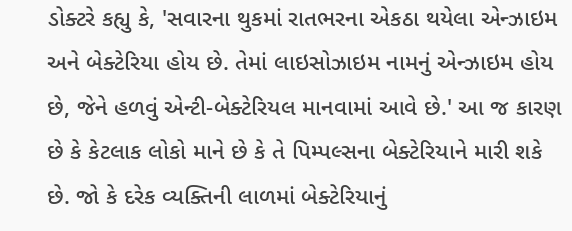ડોક્ટરે કહ્યુ કે, 'સવારના થુકમાં રાતભરના એકઠા થયેલા એન્ઝાઇમ અને બેક્ટેરિયા હોય છે. તેમાં લાઇસોઝાઇમ નામનું એન્ઝાઇમ હોય છે, જેને હળવું એન્ટી-બેક્ટેરિયલ માનવામાં આવે છે.' આ જ કારણ છે કે કેટલાક લોકો માને છે કે તે પિમ્પલ્સના બેક્ટેરિયાને મારી શકે છે. જો કે દરેક વ્યક્તિની લાળમાં બેક્ટેરિયાનું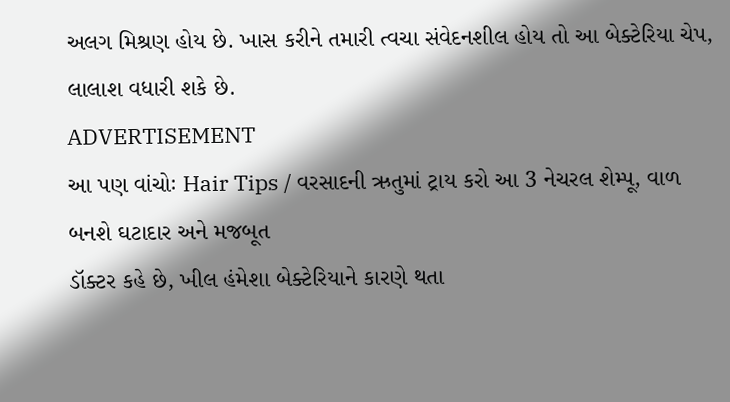અલગ મિશ્રણ હોય છે. ખાસ કરીને તમારી ત્વચા સંવેદનશીલ હોય તો આ બેક્ટેરિયા ચેપ, લાલાશ વધારી શકે છે.
ADVERTISEMENT
આ પણ વાંચોઃ Hair Tips / વરસાદની ઋતુમાં ટ્રાય કરો આ 3 નેચરલ શેમ્પૂ, વાળ બનશે ઘટાદાર અને મજબૂત
ડૉક્ટર કહે છે, ખીલ હંમેશા બેક્ટેરિયાને કારણે થતા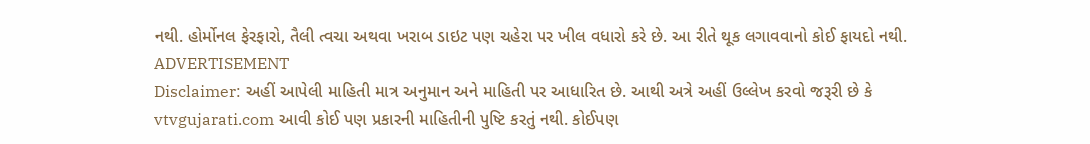નથી. હોર્મોનલ ફેરફારો, તૈલી ત્વચા અથવા ખરાબ ડાઇટ પણ ચહેરા પર ખીલ વધારો કરે છે. આ રીતે થૂક લગાવવાનો કોઈ ફાયદો નથી.
ADVERTISEMENT
Disclaimer: અહીં આપેલી માહિતી માત્ર અનુમાન અને માહિતી પર આધારિત છે. આથી અત્રે અહીં ઉલ્લેખ કરવો જરૂરી છે કે vtvgujarati.com આવી કોઈ પણ પ્રકારની માહિતીની પુષ્ટિ કરતું નથી. કોઈપણ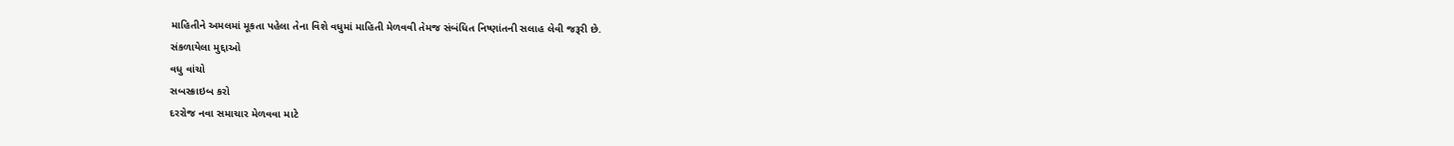માહિતીને અમલમાં મૂકતા પહેલા તેના વિશે વધુમાં માહિતી મેળવવી તેમજ સંબંધિત નિષ્ણાંતની સલાહ લેવી જરૂરી છે.
સંકળાયેલા મુદ્દાઓ
વધુ વાંચો
સબસ્ક્રાઇબ કરો
દરરોજ નવા સમાચાર મેળવવા માટે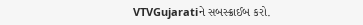VTVGujaratiને સબસ્ક્રાઈબ કરો.